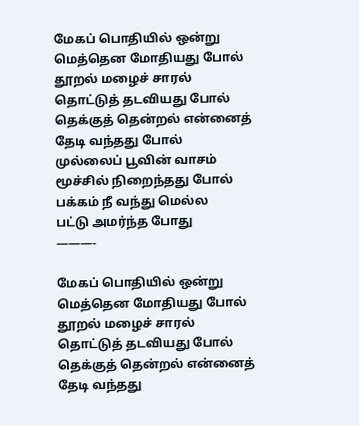மேகப் பொதியில் ஒன்று
மெத்தென மோதியது போல்
தூறல் மழைச் சாரல்
தொட்டுத் தடவியது போல்
தெக்குத் தென்றல் என்னைத்
தேடி வந்தது போல்
முல்லைப் பூவின் வாசம்
மூச்சில் நிறைந்தது போல்
பக்கம் நீ வந்து மெல்ல
பட்டு அமர்ந்த போது
———-

மேகப் பொதியில் ஒன்று
மெத்தென மோதியது போல்
தூறல் மழைச் சாரல்
தொட்டுத் தடவியது போல்
தெக்குத் தென்றல் என்னைத்
தேடி வந்தது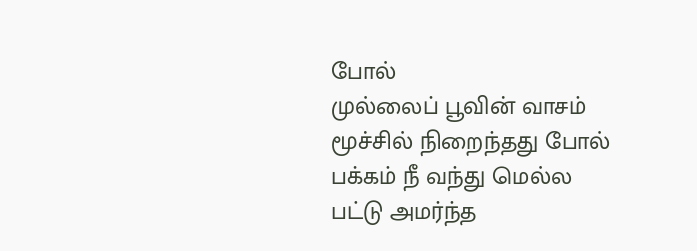போல்
முல்லைப் பூவின் வாசம்
மூச்சில் நிறைந்தது போல்
பக்கம் நீ வந்து மெல்ல
பட்டு அமர்ந்த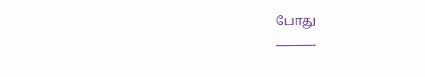போது
———-